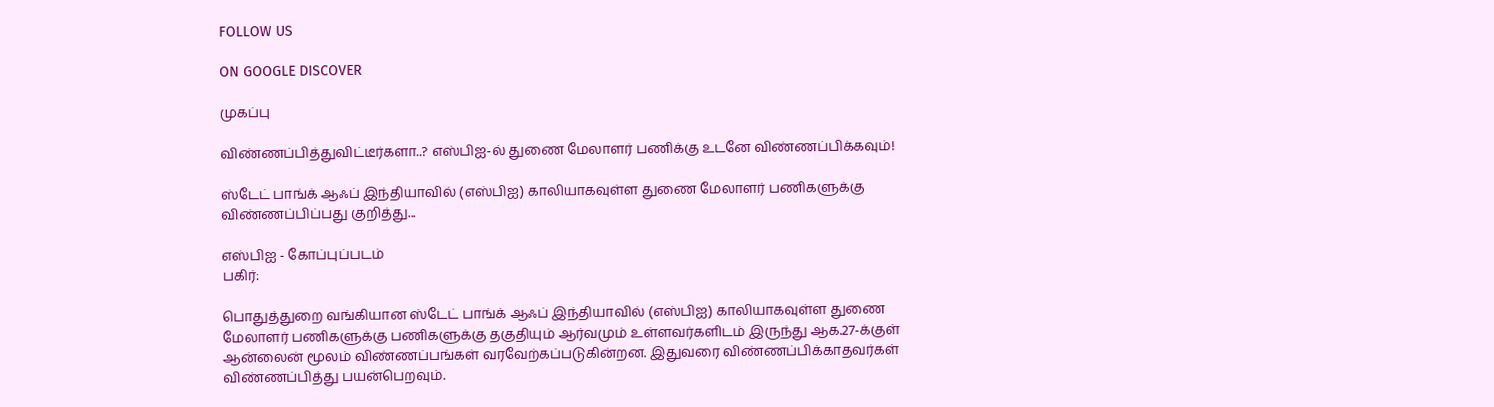FOLLOW US

ON GOOGLE DISCOVER

முகப்பு

விண்ணப்பித்துவிட்டீர்களா..? எஸ்பிஐ-ல் துணை மேலாளர் பணிக்கு உடனே விண்ணப்பிக்கவும்!

ஸ்டேட் பாங்க் ஆஃப் இந்தியாவில் (எஸ்பிஐ) காலியாகவுள்ள துணை மேலாளர் பணிகளுக்கு விண்ணப்பிப்பது குறித்து...

எஸ்பிஐ - கோப்புப்படம்
பகிர்:

பொதுத்துறை வங்கியான ஸ்டேட் பாங்க் ஆஃப் இந்தியாவில் (எஸ்பிஐ) காலியாகவுள்ள துணை மேலாளர் பணிகளுக்கு பணிகளுக்கு தகுதியும் ஆர்வமும் உள்ளவர்களிடம் இருந்து ஆக.27-க்குள் ஆன்லைன் மூலம் விண்ணப்பங்கள் வரவேற்கப்படுகின்றன. இதுவரை விண்ணப்பிக்காதவர்கள் விண்ணப்பித்து பயன்பெறவும்.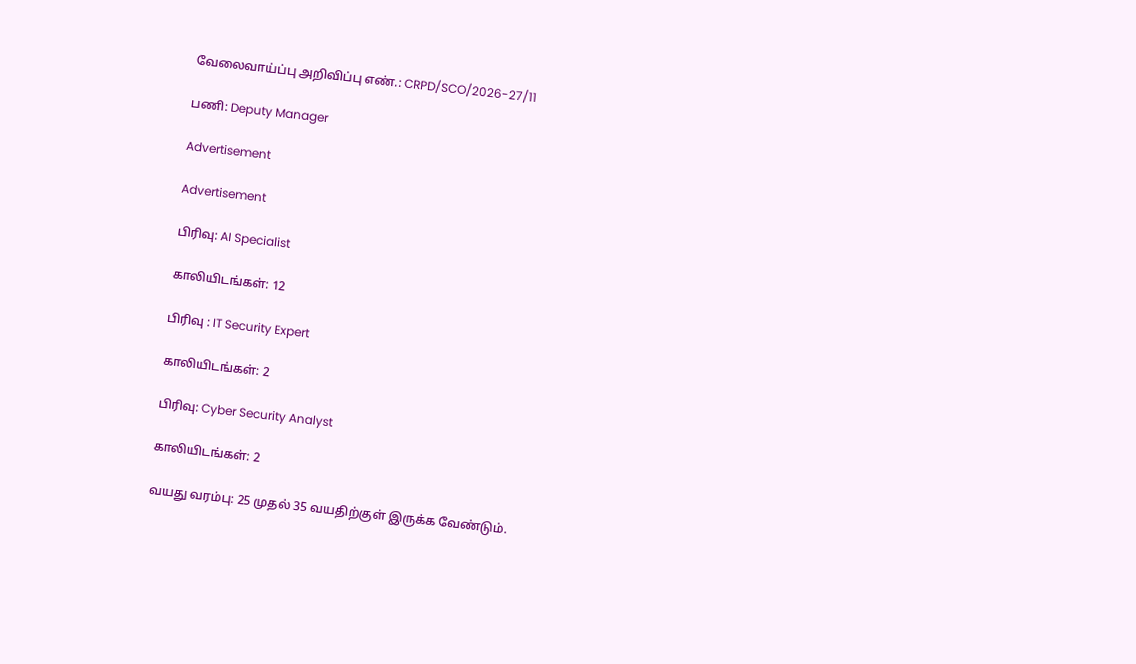வேலைவாய்ப்பு அறிவிப்பு எண்.: CRPD/SCO/2026-27/11

பணி: Deputy Manager

Advertisement

Advertisement

பிரிவு: AI Specialist

காலியிடங்கள்: 12

பிரிவு : IT Security Expert

காலியிடங்கள்: 2

பிரிவு: Cyber Security Analyst

காலியிடங்கள்: 2

வயது வரம்பு: 25 முதல் 35 வயதிற்குள் இருக்க வேண்டும்.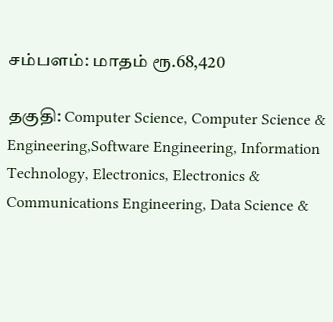சம்பளம்: மாதம் ரூ.68,420

தகுதி: Computer Science, Computer Science & Engineering,Software Engineering, Information Technology, Electronics, Electronics & Communications Engineering, Data Science &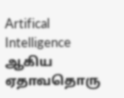Artifical Intelligence ஆகிய ஏதாவதொரு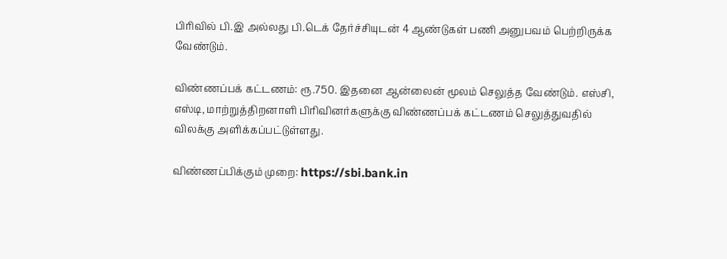பிரிவில் பி.இ அல்லது பி.டெக் தேர்ச்சியுடன் 4 ஆண்டுகள் பணி அனுபவம் பெற்றிருக்க வேண்டும்.

விண்ணப்பக் கட்டணம்: ரூ.750. இதனை ஆன்லைன் மூலம் செலுத்த வேண்டும். எஸ்சி, எஸ்டி, மாற்றுத்திறனாளி பிரிவினர்களுக்கு விண்ணப்பக் கட்டணம் செலுத்துவதில் விலக்கு அளிக்கப்பட்டுள்ளது.

விண்ணப்பிக்கும் முறை: https://sbi.bank.in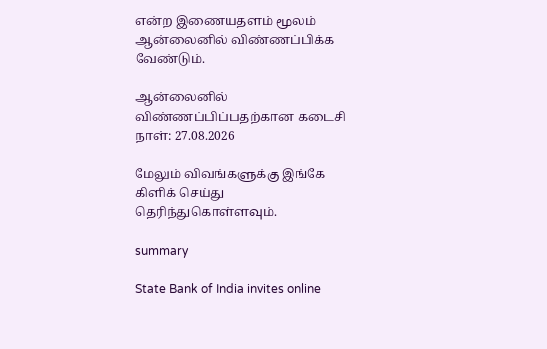என்ற இணையதளம் மூலம் ஆன்லைனில் விண்ணப்பிக்க வேண்டும்.

ஆன்லைனில் விண்ணப்பிப்பதற்கான கடைசி நாள்: 27.08.2026

மேலும் விவங்களுக்கு இங்கே கிளிக் செய்து தெரிந்துகொள்ளவும்.

summary

State Bank of India invites online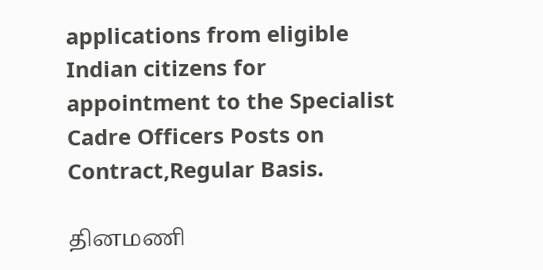applications from eligible Indian citizens for appointment to the Specialist Cadre Officers Posts on Contract,Regular Basis.

தினமணி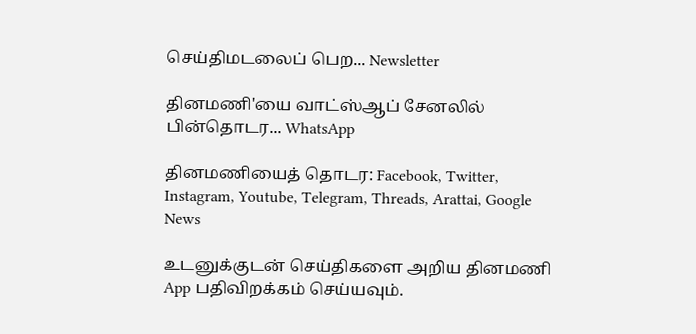செய்திமடலைப் பெற... Newsletter

தினமணி'யை வாட்ஸ்ஆப் சேனலில் பின்தொடர... WhatsApp

தினமணியைத் தொடர: Facebook, Twitter, Instagram, Youtube, Telegram, Threads, Arattai, Google News

உடனுக்குடன் செய்திகளை அறிய தினமணி App பதிவிறக்கம் செய்யவும்.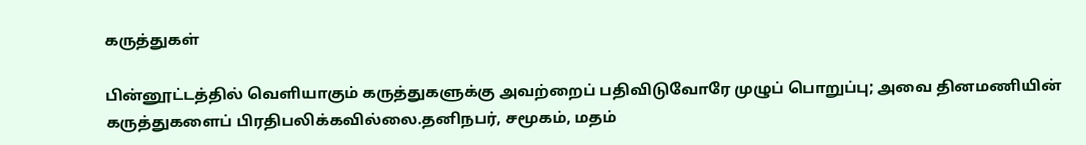கருத்துகள்

பின்னூட்டத்தில் வெளியாகும் கருத்துகளுக்கு அவற்றைப் பதிவிடுவோரே முழுப் பொறுப்பு; அவை தினமணியின் கருத்துகளைப் பிரதிபலிக்கவில்லை.தனிநபர், சமூகம், மதம்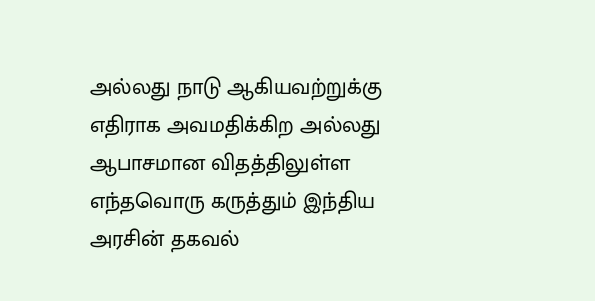அல்லது நாடு ஆகியவற்றுக்கு எதிராக அவமதிக்கிற அல்லது ஆபாசமான விதத்திலுள்ள எந்தவொரு கருத்தும் இந்திய அரசின் தகவல்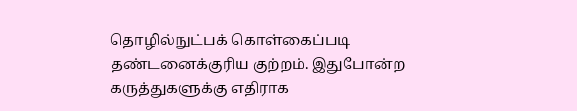தொழில்நுட்பக் கொள்கைப்படி தண்டனைக்குரிய குற்றம். இதுபோன்ற கருத்துகளுக்கு எதிராக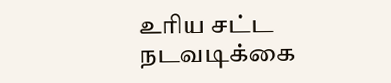உரிய சட்ட நடவடிக்கை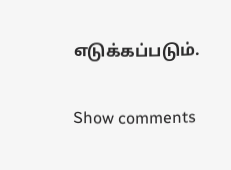எடுக்கப்படும்.

Show comments